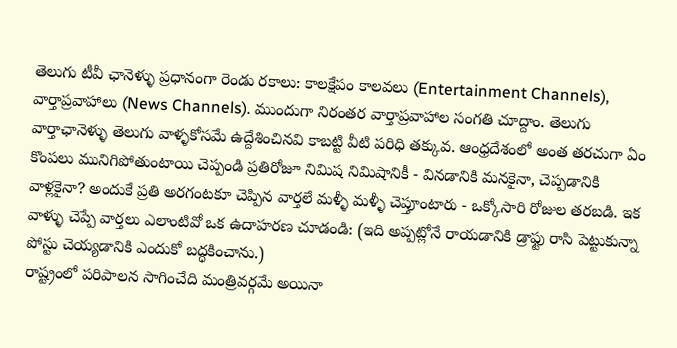తెలుగు టీవీ ఛానెళ్ళు ప్రధానంగా రెండు రకాలు: కాలక్షేపం కాలవలు (Entertainment Channels), వార్తాప్రవాహాలు (News Channels). ముందుగా నిరంతర వార్తాప్రవాహాల సంగతి చూద్దాం. తెలుగు వార్తాఛానెళ్ళు తెలుగు వాళ్ళకోసమే ఉద్దేశించినవి కాబట్టి వీటి పరిధి తక్కువ. ఆంధ్రదేశంలో అంత తరచుగా ఏం కొంపలు మునిగిపోతుంటాయి చెప్పండి ప్రతిరోజూ నిమిష నిమిషానికీ - వినడానికి మనకైనా, చెప్పడానికి వాళ్లకైనా? అందుకే ప్రతి అరగంటకూ చెప్పిన వార్తలే మళ్ళీ మళ్ళీ చెప్తూంటారు - ఒక్కోసారి రోజుల తరబడి. ఇక వాళ్ళు చెప్పే వార్తలు ఎలాంటివో ఒక ఉదాహరణ చూడండి: (ఇది అప్పట్లోనే రాయడానికి డ్రాఫ్టు రాసి పెట్టుకున్నా పోస్టు చెయ్యడానికి ఎందుకో బద్ధకించాను.)
రాష్ట్రంలో పరిపాలన సాగించేది మంత్రివర్గమే అయినా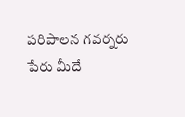పరిపాలన గవర్నరు పేరు మీదే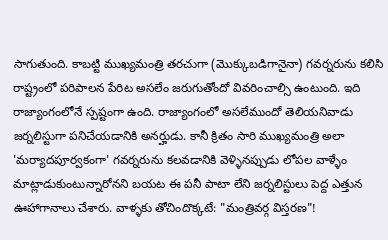సాగుతుంది. కాబట్టి ముఖ్యమంత్రి తరచుగా (మొక్కుబడిగానైనా) గవర్నరును కలిసి రాష్ట్రంలో పరిపాలన పేరిట అసలేం జరుగుతోందో వివరించాల్సి ఉంటుంది. ఇది రాజ్యాంగంలోనే స్పష్టంగా ఉంది. రాజ్యాంగంలో అసలేముందో తెలియనివాడు జర్నలిస్టుగా పనిచేయడానికి అనర్హుడు. కానీ క్రితం సారి ముఖ్యమంత్రి అలా 'మర్యాదపూర్వకంగా' గవర్నరును కలవడానికి వెళ్ళినప్పుడు లోపల వాళ్ళేం మాట్లాడుకుంటున్నారోనని బయట ఈ పనీ పాటా లేని జర్నలిస్టులు పెద్ద ఎత్తున ఊహాగానాలు చేశారు. వాళ్ళకు తోచిందొక్కటే: "మంత్రివర్గ విస్తరణ"!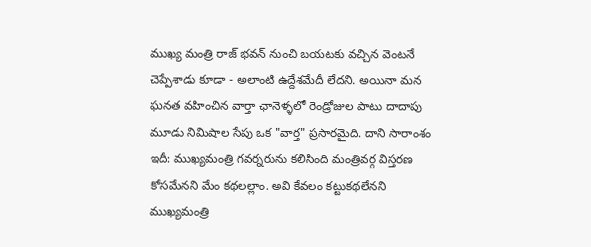ముఖ్య మంత్రి రాజ్ భవన్ నుంచి బయటకు వచ్చిన వెంటనే చెప్పేశాడు కూడా - అలాంటి ఉద్దేశమేదీ లేదని. అయినా మన ఘనత వహించిన వార్తా ఛానెళ్ళలో రెండ్రోజుల పాటు దాదాపు మూడు నిమిషాల సేపు ఒక "వార్త" ప్రసారమైది. దాని సారాంశం ఇదీ: ముఖ్యమంత్రి గవర్నరును కలిసింది మంత్రివర్గ విస్తరణ కోసమేనని మేం కథలల్లాం. అవి కేవలం కట్టుకథలేనని ముఖ్యమంత్రి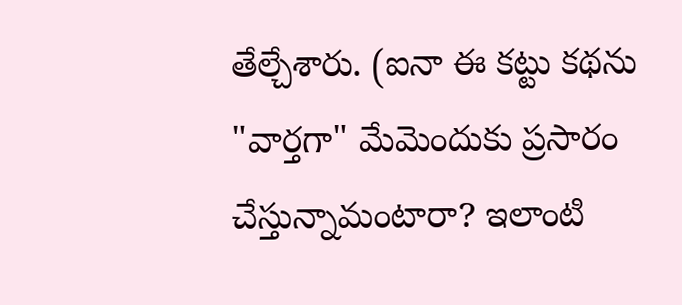తేల్చేశారు. (ఐనా ఈ కట్టు కథను "వార్తగా" మేమెందుకు ప్రసారం చేస్తున్నామంటారా? ఇలాంటి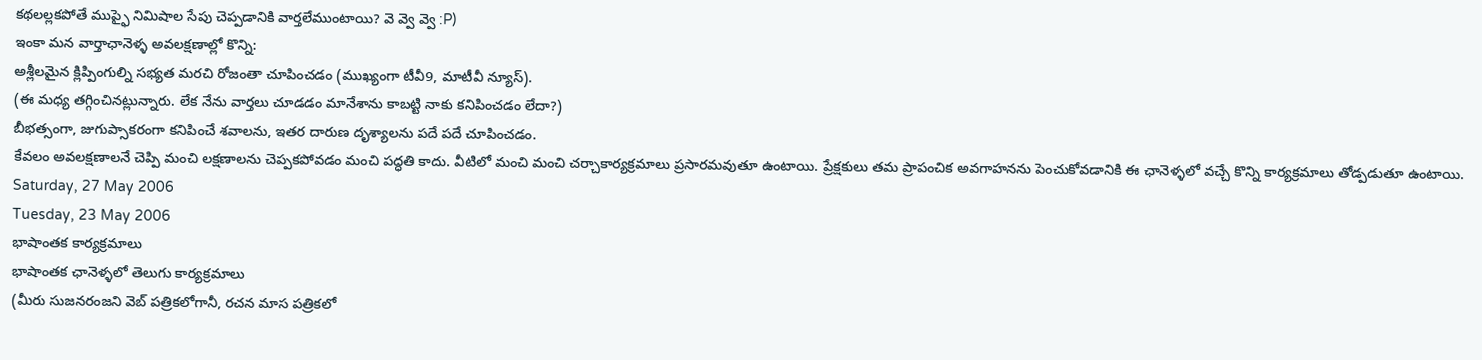కథలల్లకపోతే ముప్ఫై నిమిషాల సేపు చెప్పడానికి వార్తలేముంటాయి? వె వ్వె వ్వె :P)
ఇంకా మన వార్తాఛానెళ్ళ అవలక్షణాల్లో కొన్ని:
అశ్లీలమైన క్లిప్పింగుల్ని సభ్యత మరచి రోజంతా చూపించడం (ముఖ్యంగా టీవీ9, మాటీవీ న్యూస్).
(ఈ మధ్య తగ్గించినట్లున్నారు. లేక నేను వార్తలు చూడడం మానేశాను కాబట్టి నాకు కనిపించడం లేదా?)
బీభత్సంగా, జుగుప్సాకరంగా కనిపించే శవాలను, ఇతర దారుణ దృశ్యాలను పదే పదే చూపించడం.
కేవలం అవలక్షణాలనే చెప్పి మంచి లక్షణాలను చెప్పకపోవడం మంచి పద్ధతి కాదు. వీటిలో మంచి మంచి చర్చాకార్యక్రమాలు ప్రసారమవుతూ ఉంటాయి. ప్రేక్షకులు తమ ప్రాపంచిక అవగాహనను పెంచుకోవడానికి ఈ ఛానెళ్ళలో వచ్చే కొన్ని కార్యక్రమాలు తోడ్పడుతూ ఉంటాయి.
Saturday, 27 May 2006
Tuesday, 23 May 2006
భాషాంతక కార్యక్రమాలు
భాషాంతక ఛానెళ్ళలో తెలుగు కార్యక్రమాలు
(మీరు సుజనరంజని వెబ్ పత్రికలోగానీ, రచన మాస పత్రికలో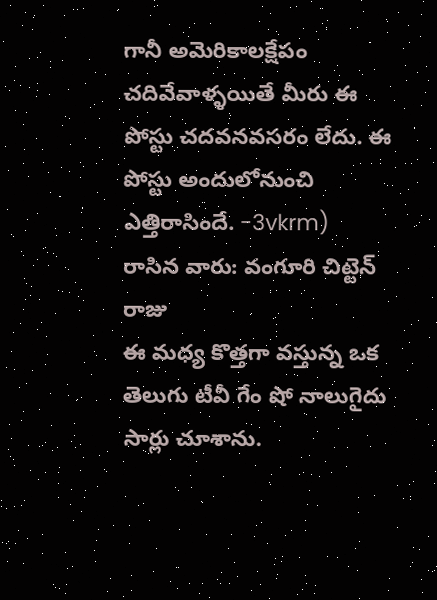గానీ అమెరికాలక్షేపం చదివేవాళ్ళయితే మీరు ఈ పోస్టు చదవనవసరం లేదు. ఈ పోస్టు అందులోనుంచి ఎత్తిరాసిందే. -3vkrm)
రాసిన వారు: వంగూరి చిట్టెన్ రాజు
ఈ మధ్య కొత్తగా వస్తున్న ఒక తెలుగు టీవీ గేం షో నాలుగైదు సార్లు చూశాను.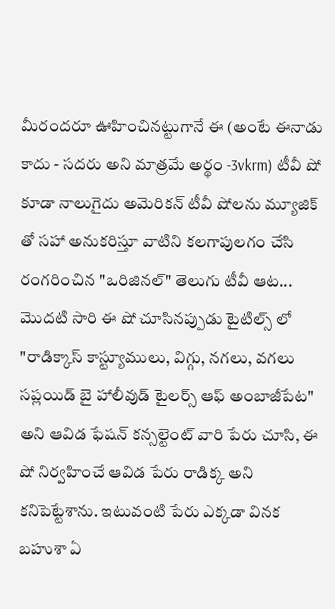మీరందరూ ఊహించినట్టుగానే ఈ (అంటే ఈనాడు కాదు - సదరు అని మాత్రమే అర్థం -3vkrm) టీవీ షో కూడా నాలుగైదు అమెరికన్ టీవీ షోలను మ్యూజిక్ తో సహా అనుకరిస్తూ వాటిని కలగాపులగం చేసి రంగరించిన "ఒరిజినల్" తెలుగు టీవీ ఆట...
మొదటి సారి ఈ షో చూసినప్పుడు టైటిల్స్ లో "రాడిక్కాస్ కాస్ట్యూములు, విగ్గు, నగలు, వగలు సప్లయిడ్ బై హాలీవుడ్ టైలర్స్ ఆఫ్ అంబాజీపేట" అని ఆవిడ ఫేషన్ కన్సల్టెంట్ వారి పేరు చూసి, ఈ షో నిర్వహించే ఆవిడ పేరు రాడిక్క అని కనిపెట్టేశాను. ఇటువంటి పేరు ఎక్కడా వినక బహుశా ఏ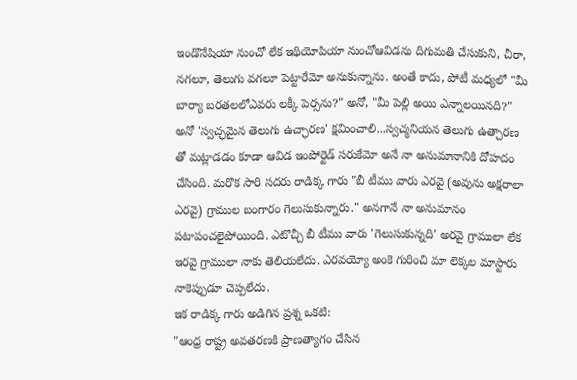ఇండొనేషియా నుంచో లేక ఇథియోపియా నుంచోఆవిడను దిగుమతి చేసుకుని, చీరా, నగలూ, తెలుగు వగలూ పెట్టారేమో అనుకున్నాను. అంతే కాదు, పోటీ మధ్యలో "మీ బార్యా బరతలలోఎవరు లక్కీ పెర్సను?" అనో, "మీ పెల్లి అయి ఎన్నాలయినది?" అనో 'స్వచ్ఛమైన తెలుగు ఉచ్ఛారణ' క్షమించాలి...స్వచ్మనియన తెలుగు ఉత్చారణ తో మట్లాడడం కూడా ఆవిడ ఇంపోర్టెడ్ సరుకేమో అనే నా అనుమానానికి దోహదం చేసింది. మరొక సారి సదరు రాడిక్క గారు "బీ టీము వారు ఎరవై (అవును అక్షరాలా ఎరవై) గ్రాముల బంగారం గెలుసుకున్నారు." అనగానే నా అనుమానం పటాపంచలైపోయింది. ఎటొచ్చీ బీ టీము వారు 'గెలుసుకున్నది' అరవై గ్రాములా లేక ఇరవై గ్రాములా నాకు తెలియలేదు. ఎరవయ్యో అంకె గురించి మా లెక్కల మాస్టారు నాకెప్పుడూ చెప్పలేదు.
ఇక రాడిక్క గారు అడిగిన ప్రశ్న ఒకటి:
"ఆంధ్ర రాష్ట్ర అవతరణకి ప్రాణత్యాగం చేసిన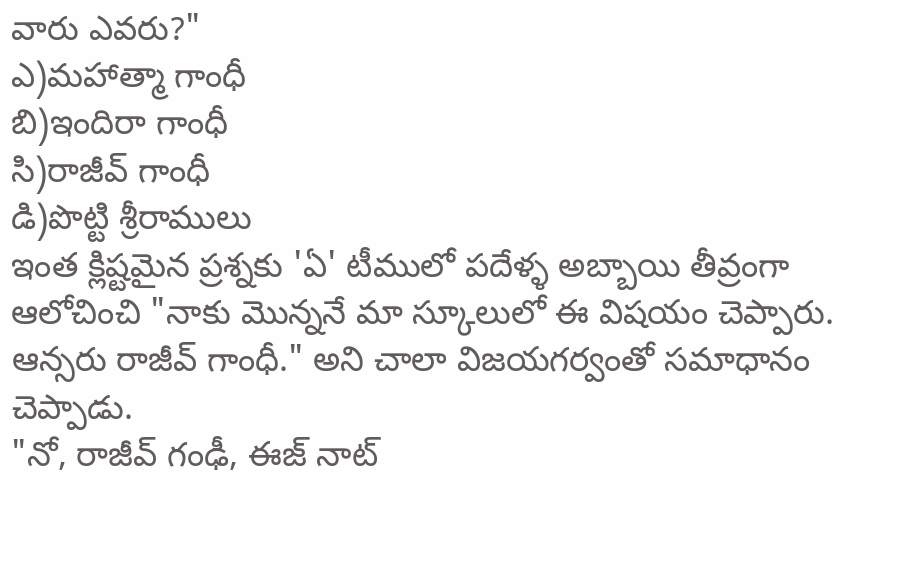వారు ఎవరు?"
ఎ)మహాత్మా గాంధీ
బి)ఇందిరా గాంధీ
సి)రాజీవ్ గాంధీ
డి)పొట్టి శ్రీరాములు
ఇంత క్లిష్టమైన ప్రశ్నకు 'ఏ' టీములో పదేళ్ళ అబ్బాయి తీవ్రంగా ఆలోచించి "నాకు మొన్ననే మా స్కూలులో ఈ విషయం చెప్పారు. ఆన్సరు రాజీవ్ గాంధీ." అని చాలా విజయగర్వంతో సమాధానం చెప్పాడు.
"నో, రాజీవ్ గంఢీ, ఈజ్ నాట్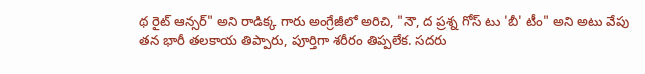థ రైట్ ఆన్సర్" అని రాడిక్క గారు అంగ్రేజీలో అరిచి, "నౌ, ద ప్రశ్న గోస్ టు 'బీ' టీం" అని అటు వేపు తన భారీ తలకాయ తిప్పారు, పూర్తిగా శరీరం తిప్పలేక. సదరు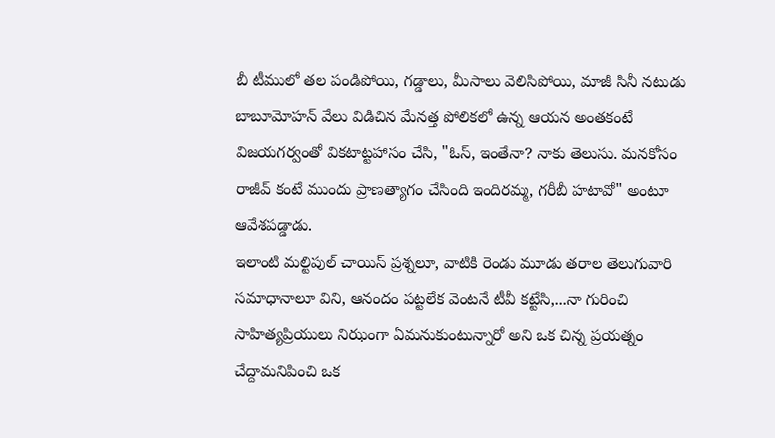బీ టీములో తల పండిపోయి, గడ్డాలు, మీసాలు వెలిసిపోయి, మాజీ సినీ నటుడు బాబూమోహన్ వేలు విడిచిన మేనత్త పోలికలో ఉన్న ఆయన అంతకంటే విజయగర్వంతో వికటాట్టహాసం చేసి, "ఓస్, ఇంతేనా? నాకు తెలుసు. మనకోసం రాజీవ్ కంటే ముందు ప్రాణత్యాగం చేసింది ఇందిరమ్మ, గరీబీ హటావో" అంటూ ఆవేశపడ్డాడు.
ఇలాంటి మల్టిపుల్ చాయిస్ ప్రశ్నలూ, వాటికి రెండు మూడు తరాల తెలుగువారి సమాధానాలూ విని, ఆనందం పట్టలేక వెంటనే టీవీ కట్టేసి,...నా గురించి సాహిత్యప్రియులు నిఝంగా ఏమనుకుంటున్నారో అని ఒక చిన్న ప్రయత్నం చేద్దామనిపించి ఒక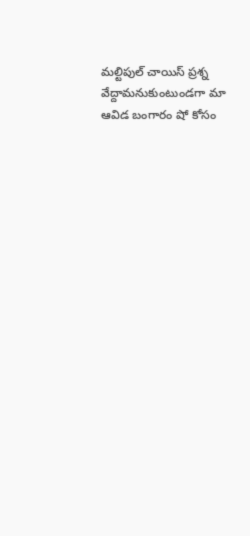మల్టిపుల్ చాయిస్ ప్రశ్న వేద్దామనుకుంటుండగా మా ఆవిడ బంగారం షో కోసం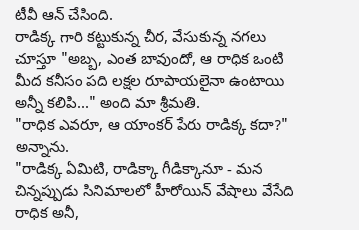టీవీ ఆన్ చేసింది.
రాడిక్క గారి కట్టుకున్న చీర, వేసుకున్న నగలు చూస్తూ "అబ్బ, ఎంత బావుందో, ఆ రాధిక ఒంటి మీద కనీసం పది లక్షల రూపాయలైనా ఉంటాయి అన్నీ కలిపి..." అంది మా శ్రీమతి.
"రాధిక ఎవరూ, ఆ యాంకర్ పేరు రాడిక్క కదా?" అన్నాను.
"రాడిక్క ఏమిటి, రాడిక్కా గీడిక్కానూ - మన చిన్నప్పుడు సినిమాలలో హీరోయిన్ వేషాలు వేసేది రాధిక అనీ,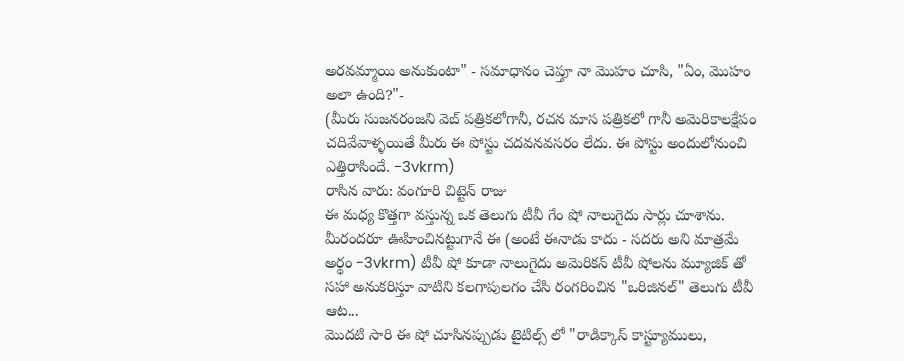అరవమ్మాయి అనుకుంటా" - సమాధానం చెప్తూ నా మొహం చూసి, "ఏం, మొహం అలా ఉంది?"-
(మీరు సుజనరంజని వెబ్ పత్రికలోగానీ, రచన మాస పత్రికలో గానీ అమెరికాలక్షేపం చదివేవాళ్ళయితే మీరు ఈ పోస్టు చదవనవసరం లేదు. ఈ పోస్టు అందులోనుంచి ఎత్తిరాసిందే. -3vkrm)
రాసిన వారు: వంగూరి చిట్టెన్ రాజు
ఈ మధ్య కొత్తగా వస్తున్న ఒక తెలుగు టీవీ గేం షో నాలుగైదు సార్లు చూశాను. మీరందరూ ఊహించినట్టుగానే ఈ (అంటే ఈనాడు కాదు - సదరు అని మాత్రమే అర్థం -3vkrm) టీవీ షో కూడా నాలుగైదు అమెరికన్ టీవీ షోలను మ్యూజిక్ తో సహా అనుకరిస్తూ వాటిని కలగాపులగం చేసి రంగరించిన "ఒరిజినల్" తెలుగు టీవీ ఆట...
మొదటి సారి ఈ షో చూసినప్పుడు టైటిల్స్ లో "రాడిక్కాస్ కాస్ట్యూములు,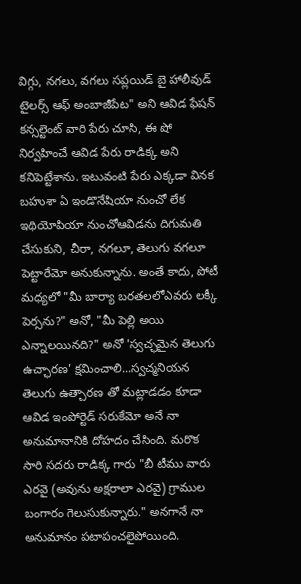విగ్గు, నగలు, వగలు సప్లయిడ్ బై హాలీవుడ్ టైలర్స్ ఆఫ్ అంబాజీపేట" అని ఆవిడ ఫేషన్ కన్సల్టెంట్ వారి పేరు చూసి, ఈ షో నిర్వహించే ఆవిడ పేరు రాడిక్క అని కనిపెట్టేశాను. ఇటువంటి పేరు ఎక్కడా వినక బహుశా ఏ ఇండొనేషియా నుంచో లేక ఇథియోపియా నుంచోఆవిడను దిగుమతి చేసుకుని, చీరా, నగలూ, తెలుగు వగలూ పెట్టారేమో అనుకున్నాను. అంతే కాదు, పోటీ మధ్యలో "మీ బార్యా బరతలలోఎవరు లక్కీ పెర్సను?" అనో, "మీ పెల్లి అయి ఎన్నాలయినది?" అనో 'స్వచ్ఛమైన తెలుగు ఉచ్ఛారణ' క్షమించాలి...స్వచ్మనియన తెలుగు ఉత్చారణ తో మట్లాడడం కూడా ఆవిడ ఇంపోర్టెడ్ సరుకేమో అనే నా అనుమానానికి దోహదం చేసింది. మరొక సారి సదరు రాడిక్క గారు "బీ టీము వారు ఎరవై (అవును అక్షరాలా ఎరవై) గ్రాముల బంగారం గెలుసుకున్నారు." అనగానే నా అనుమానం పటాపంచలైపోయింది.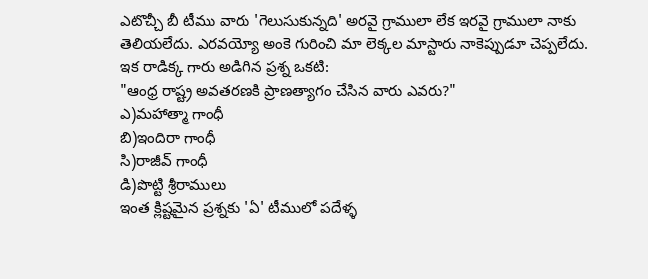ఎటొచ్చీ బీ టీము వారు 'గెలుసుకున్నది' అరవై గ్రాములా లేక ఇరవై గ్రాములా నాకు తెలియలేదు. ఎరవయ్యో అంకె గురించి మా లెక్కల మాస్టారు నాకెప్పుడూ చెప్పలేదు.
ఇక రాడిక్క గారు అడిగిన ప్రశ్న ఒకటి:
"ఆంధ్ర రాష్ట్ర అవతరణకి ప్రాణత్యాగం చేసిన వారు ఎవరు?"
ఎ)మహాత్మా గాంధీ
బి)ఇందిరా గాంధీ
సి)రాజీవ్ గాంధీ
డి)పొట్టి శ్రీరాములు
ఇంత క్లిష్టమైన ప్రశ్నకు 'ఏ' టీములో పదేళ్ళ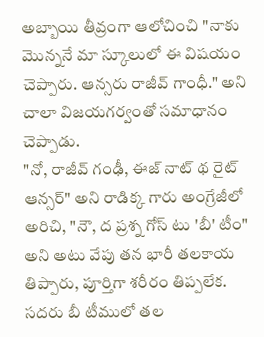అబ్బాయి తీవ్రంగా ఆలోచించి "నాకు మొన్ననే మా స్కూలులో ఈ విషయం చెప్పారు. ఆన్సరు రాజీవ్ గాంధీ." అని చాలా విజయగర్వంతో సమాధానం చెప్పాడు.
"నో, రాజీవ్ గంఢీ, ఈజ్ నాట్ థ రైట్ ఆన్సర్" అని రాడిక్క గారు అంగ్రేజీలో అరిచి, "నౌ, ద ప్రశ్న గోస్ టు 'బీ' టీం" అని అటు వేపు తన భారీ తలకాయ తిప్పారు, పూర్తిగా శరీరం తిప్పలేక. సదరు బీ టీములో తల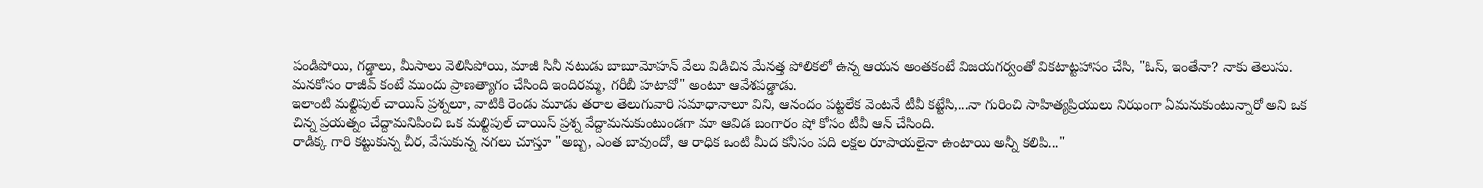పండిపోయి, గడ్డాలు, మీసాలు వెలిసిపోయి, మాజీ సినీ నటుడు బాబూమోహన్ వేలు విడిచిన మేనత్త పోలికలో ఉన్న ఆయన అంతకంటే విజయగర్వంతో వికటాట్టహాసం చేసి, "ఓస్, ఇంతేనా? నాకు తెలుసు. మనకోసం రాజీవ్ కంటే ముందు ప్రాణత్యాగం చేసింది ఇందిరమ్మ, గరీబీ హటావో" అంటూ ఆవేశపడ్డాడు.
ఇలాంటి మల్టిపుల్ చాయిస్ ప్రశ్నలూ, వాటికి రెండు మూడు తరాల తెలుగువారి సమాధానాలూ విని, ఆనందం పట్టలేక వెంటనే టీవీ కట్టేసి,...నా గురించి సాహిత్యప్రియులు నిఝంగా ఏమనుకుంటున్నారో అని ఒక చిన్న ప్రయత్నం చేద్దామనిపించి ఒక మల్టిపుల్ చాయిస్ ప్రశ్న వేద్దామనుకుంటుండగా మా ఆవిడ బంగారం షో కోసం టీవీ ఆన్ చేసింది.
రాడిక్క గారి కట్టుకున్న చీర, వేసుకున్న నగలు చూస్తూ "అబ్బ, ఎంత బావుందో, ఆ రాధిక ఒంటి మీద కనీసం పది లక్షల రూపాయలైనా ఉంటాయి అన్నీ కలిపి..."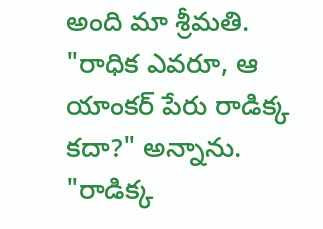అంది మా శ్రీమతి.
"రాధిక ఎవరూ, ఆ యాంకర్ పేరు రాడిక్క కదా?" అన్నాను.
"రాడిక్క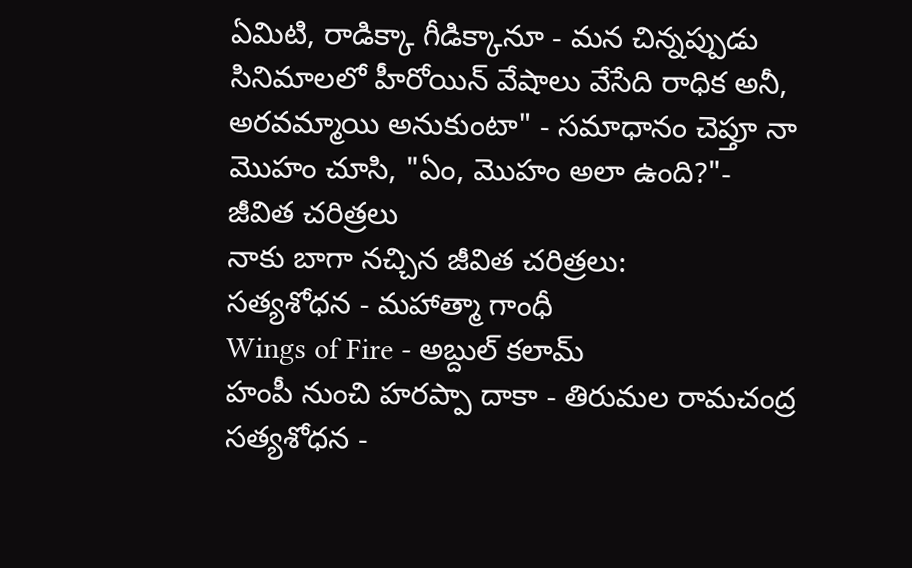ఏమిటి, రాడిక్కా గీడిక్కానూ - మన చిన్నప్పుడు సినిమాలలో హీరోయిన్ వేషాలు వేసేది రాధిక అనీ, అరవమ్మాయి అనుకుంటా" - సమాధానం చెప్తూ నా మొహం చూసి, "ఏం, మొహం అలా ఉంది?"-
జీవిత చరిత్రలు
నాకు బాగా నచ్చిన జీవిత చరిత్రలు:
సత్యశోధన - మహాత్మా గాంధీ
Wings of Fire - అబ్దుల్ కలామ్
హంపీ నుంచి హరప్పా దాకా - తిరుమల రామచంద్ర
సత్యశోధన -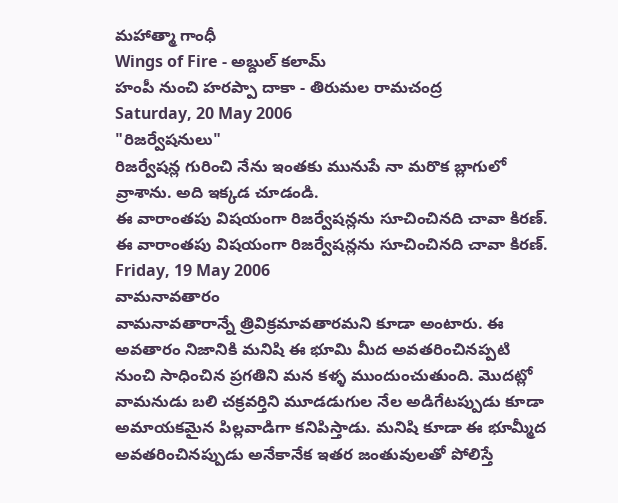మహాత్మా గాంధీ
Wings of Fire - అబ్దుల్ కలామ్
హంపీ నుంచి హరప్పా దాకా - తిరుమల రామచంద్ర
Saturday, 20 May 2006
"రిజర్వేషనులు"
రిజర్వేషన్ల గురించి నేను ఇంతకు మునుపే నా మరొక బ్లాగులో వ్రాశాను. అది ఇక్కడ చూడండి.
ఈ వారాంతపు విషయంగా రిజర్వేషన్లను సూచించినది చావా కిరణ్.
ఈ వారాంతపు విషయంగా రిజర్వేషన్లను సూచించినది చావా కిరణ్.
Friday, 19 May 2006
వామనావతారం
వామనావతారాన్నే త్రివిక్రమావతారమని కూడా అంటారు. ఈ అవతారం నిజానికి మనిషి ఈ భూమి మీద అవతరించినప్పటి నుంచి సాధించిన ప్రగతిని మన కళ్ళ ముందుంచుతుంది. మొదట్లో వామనుడు బలి చక్రవర్తిని మూడడుగుల నేల అడిగేటప్పుడు కూడా అమాయకమైన పిల్లవాడిగా కనిపిస్తాడు. మనిషి కూడా ఈ భూమ్మీద అవతరించినప్పుడు అనేకానేక ఇతర జంతువులతో పోలిస్తే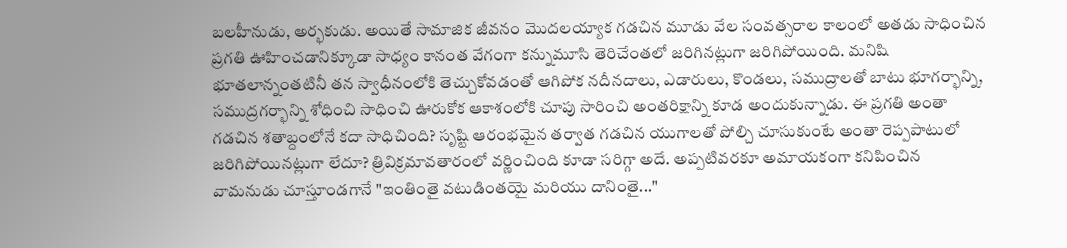బలహీనుడు, అర్భకుడు. అయితే సామాజిక జీవనం మొదలయ్యాక గడచిన మూడు వేల సంవత్సరాల కాలంలో అతడు సాధించిన ప్రగతి ఊహించడానిక్కూడా సాధ్యం కానంత వేగంగా కన్నుమూసి తెరిచేంతలో జరిగినట్లుగా జరిగిపోయింది. మనిషి భూతలాన్నంతటినీ తన స్వాధీనంలోకి తెచ్చుకోవడంతో ఆగిపోక నదీనదాలు, ఎడారులు, కొండలు, సముద్రాలతో బాటు భూగర్భాన్ని, సముద్రగర్భాన్ని శోధించి సాధించి ఊరుకోక ఆకాశంలోకి చూపు సారించి అంతరిక్షాన్ని కూడ అందుకున్నాడు. ఈ ప్రగతి అంతా గడచిన శతాబ్దంలోనే కదా సాధిచింది? సృష్టి ఆరంభమైన తర్వాత గడచిన యుగాలతో పోల్చి చూసుకుంటే అంతా రెప్పపాటులో జరిగిపోయినట్లుగా లేదూ? త్రివిక్రమావతారంలో వర్ణించింది కూడా సరిగ్గా అదే. అప్పటివరకూ అమాయకంగా కనిపించిన వామనుడు చూస్తూండగానే "ఇంతింతై వటుడింతయై మరియు దానింతై..."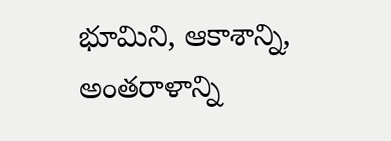భూమిని, ఆకాశాన్ని, అంతరాళాన్ని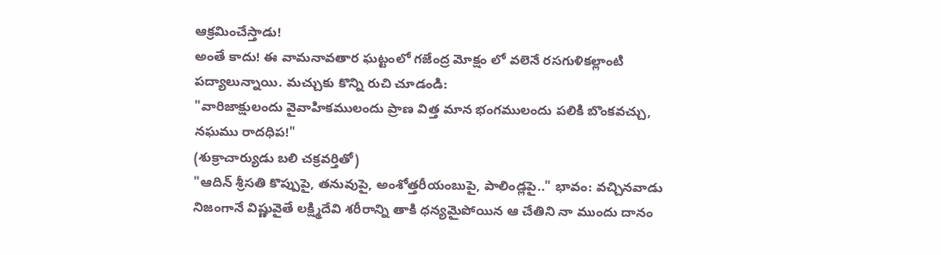ఆక్రమించేస్తాడు!
అంతే కాదు! ఈ వామనావతార ఘట్టంలో గజేంద్ర మోక్షం లో వలెనే రసగుళికల్లాంటి పద్యాలున్నాయి. మచ్చుకు కొన్ని రుచి చూడండి:
"వారిజాక్షులందు వైవాహికములందు ప్రాణ విత్త మాన భంగములందు పలికి బొంకవచ్చు, నఘము రాదధిప!"
(శుక్రాచార్యుడు బలి చక్రవర్తితో)
"ఆదిన్ శ్రీసతి కొప్పుపై, తనువుపై, అంశోత్తరీయంబుపై, పాలిండ్లపై.." భావం: వచ్చినవాడు నిజంగానే విష్ణువైతే లక్ష్మిదేవి శరీరాన్ని తాకి ధన్యమైపోయిన ఆ చేతిని నా ముందు దానం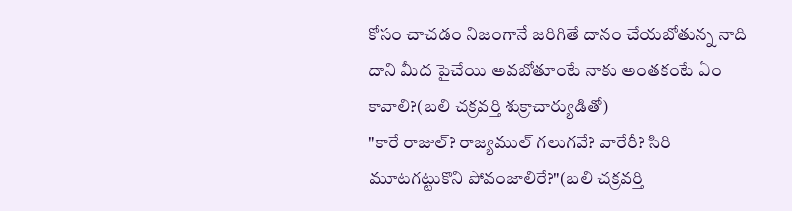కోసం చాచడం నిజంగానే జరిగితే దానం చేయబోతున్న నాది దాని మీద పైచేయి అవబోతూంటే నాకు అంతకంటే ఏం కావాలి?(బలి చక్రవర్తి శుక్రాచార్యుడితో)
"కారే రాజుల్? రాజ్యముల్ గలుగవే? వారేరీ? సిరి మూటగట్టుకొని పోవంజాలిరే?"(బలి చక్రవర్తి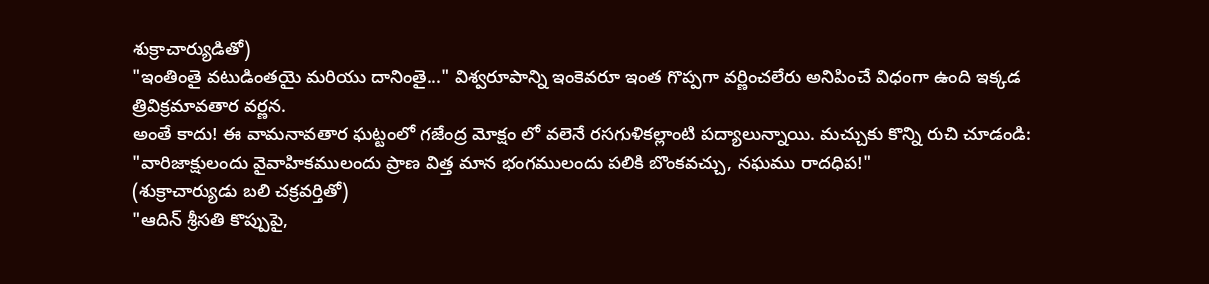శుక్రాచార్యుడితో)
"ఇంతింతై వటుడింతయై మరియు దానింతై..." విశ్వరూపాన్ని ఇంకెవరూ ఇంత గొప్పగా వర్ణించలేరు అనిపించే విధంగా ఉంది ఇక్కడ త్రివిక్రమావతార వర్ణన.
అంతే కాదు! ఈ వామనావతార ఘట్టంలో గజేంద్ర మోక్షం లో వలెనే రసగుళికల్లాంటి పద్యాలున్నాయి. మచ్చుకు కొన్ని రుచి చూడండి:
"వారిజాక్షులందు వైవాహికములందు ప్రాణ విత్త మాన భంగములందు పలికి బొంకవచ్చు, నఘము రాదధిప!"
(శుక్రాచార్యుడు బలి చక్రవర్తితో)
"ఆదిన్ శ్రీసతి కొప్పుపై,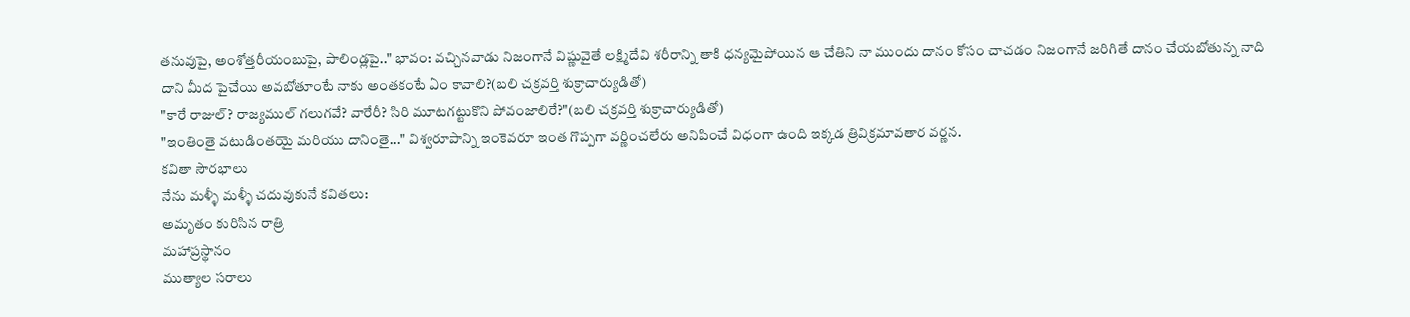తనువుపై, అంశోత్తరీయంబుపై, పాలిండ్లపై.." భావం: వచ్చినవాడు నిజంగానే విష్ణువైతే లక్ష్మిదేవి శరీరాన్ని తాకి ధన్యమైపోయిన ఆ చేతిని నా ముందు దానం కోసం చాచడం నిజంగానే జరిగితే దానం చేయబోతున్న నాది దాని మీద పైచేయి అవబోతూంటే నాకు అంతకంటే ఏం కావాలి?(బలి చక్రవర్తి శుక్రాచార్యుడితో)
"కారే రాజుల్? రాజ్యముల్ గలుగవే? వారేరీ? సిరి మూటగట్టుకొని పోవంజాలిరే?"(బలి చక్రవర్తి శుక్రాచార్యుడితో)
"ఇంతింతై వటుడింతయై మరియు దానింతై..." విశ్వరూపాన్ని ఇంకెవరూ ఇంత గొప్పగా వర్ణించలేరు అనిపించే విధంగా ఉంది ఇక్కడ త్రివిక్రమావతార వర్ణన.
కవితా సౌరభాలు
నేను మళ్ళీ మళ్ళీ చదువుకునే కవితలు:
అమృతం కురిసిన రాత్రి
మహాప్రస్థానం
ముత్యాల సరాలు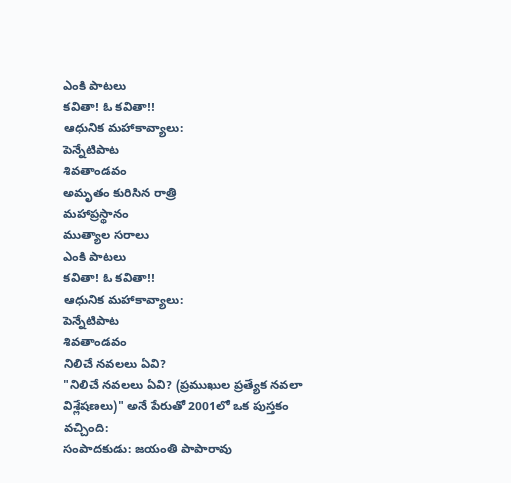ఎంకి పాటలు
కవితా! ఓ కవితా!!
ఆధునిక మహాకావ్యాలు:
పెన్నేటిపాట
శివతాండవం
అమృతం కురిసిన రాత్రి
మహాప్రస్థానం
ముత్యాల సరాలు
ఎంకి పాటలు
కవితా! ఓ కవితా!!
ఆధునిక మహాకావ్యాలు:
పెన్నేటిపాట
శివతాండవం
నిలిచే నవలలు ఏవి?
"నిలిచే నవలలు ఏవి? (ప్రముఖుల ప్రత్యేక నవలా విశ్లేషణలు)" అనే పేరుతో 2001లో ఒక పుస్తకం వచ్చింది:
సంపాదకుడు: జయంతి పాపారావు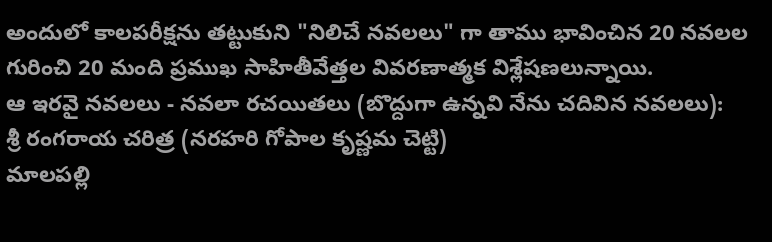అందులో కాలపరీక్షను తట్టుకుని "నిలిచే నవలలు" గా తాము భావించిన 20 నవలల గురించి 20 మంది ప్రముఖ సాహితీవేత్తల వివరణాత్మక విశ్లేషణలున్నాయి.
ఆ ఇరవై నవలలు - నవలా రచయితలు (బొద్దుగా ఉన్నవి నేను చదివిన నవలలు):
శ్రీ రంగరాయ చరిత్ర (నరహరి గోపాల కృష్ణమ చెట్టి)
మాలపల్లి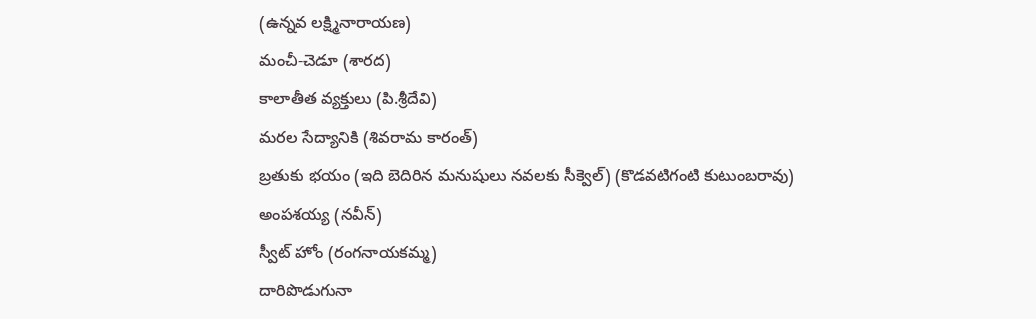(ఉన్నవ లక్ష్మినారాయణ)
మంచీ-చెడూ (శారద)
కాలాతీత వ్యక్తులు (పి.శ్రీదేవి)
మరల సేద్యానికి (శివరామ కారంత్)
బ్రతుకు భయం (ఇది బెదిరిన మనుషులు నవలకు సీక్వెల్) (కొడవటిగంటి కుటుంబరావు)
అంపశయ్య (నవీన్)
స్వీట్ హోం (రంగనాయకమ్మ)
దారిపొడుగునా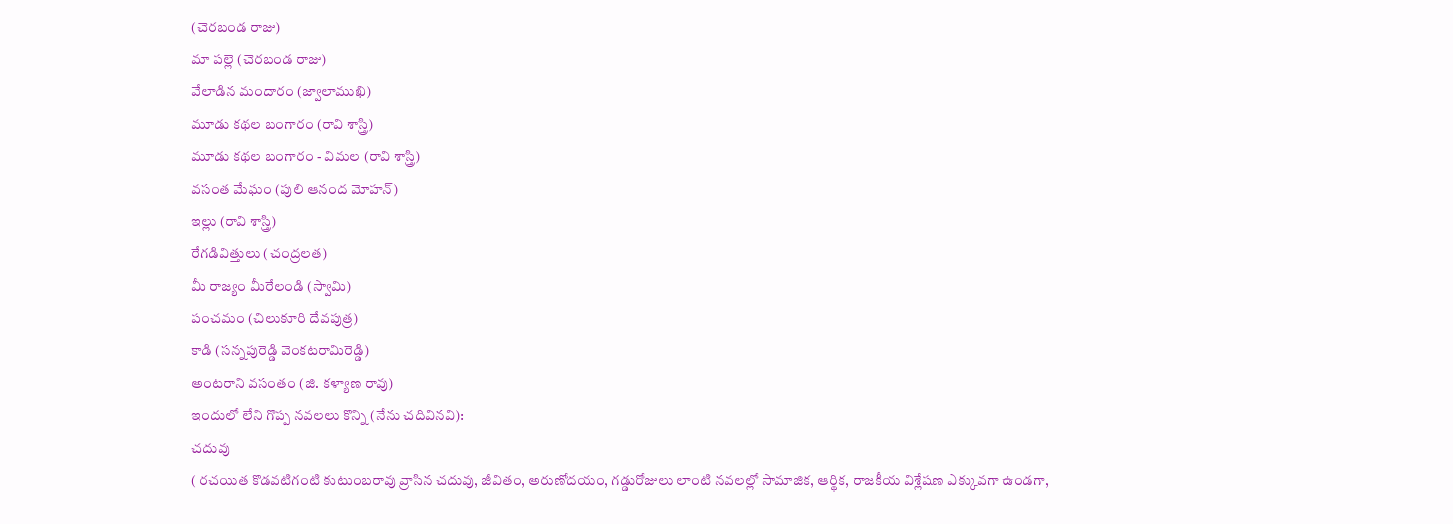(చెరబండ రాజు)
మా పల్లె (చెరబండ రాజు)
వేలాడిన మందారం (జ్వాలాముఖి)
మూడు కథల బంగారం (రావి శాస్త్రి)
మూడు కథల బంగారం - విమల (రావి శాస్త్రి)
వసంత మేఘం (పులి ఆనంద మోహన్)
ఇల్లు (రావి శాస్త్రి)
రేగడివిత్తులు (చంద్రలత)
మీ రాజ్యం మీరేలండి (స్వామి)
పంచమం (చిలుకూరి దేవపుత్ర)
కాడి (సన్నపురెడ్డి వెంకటరామిరెడ్డి)
అంటరాని వసంతం (జి. కళ్యాణ రావు)
ఇందులో లేని గొప్ప నవలలు కొన్ని (నేను చదివినవి):
చదువు
( రచయిత కొడవటిగంటి కుటుంబరావు వ్రాసిన చదువు, జీవితం, అరుణోదయం, గడ్డురోజులు లాంటి నవలల్లో సామాజిక, ఆర్థిక, రాజకీయ విశ్లేషణ ఎక్కువగా ఉండగా,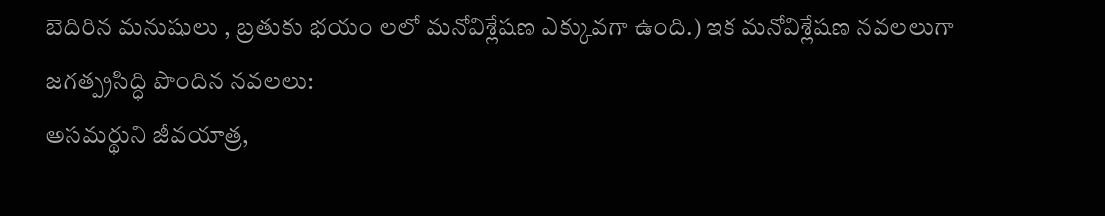బెదిరిన మనుషులు , బ్రతుకు భయం లలో మనోవిశ్లేషణ ఎక్కువగా ఉంది.) ఇక మనోవిశ్లేషణ నవలలుగా జగత్ప్రసిద్ధి పొందిన నవలలు:
అసమర్థుని జీవయాత్ర,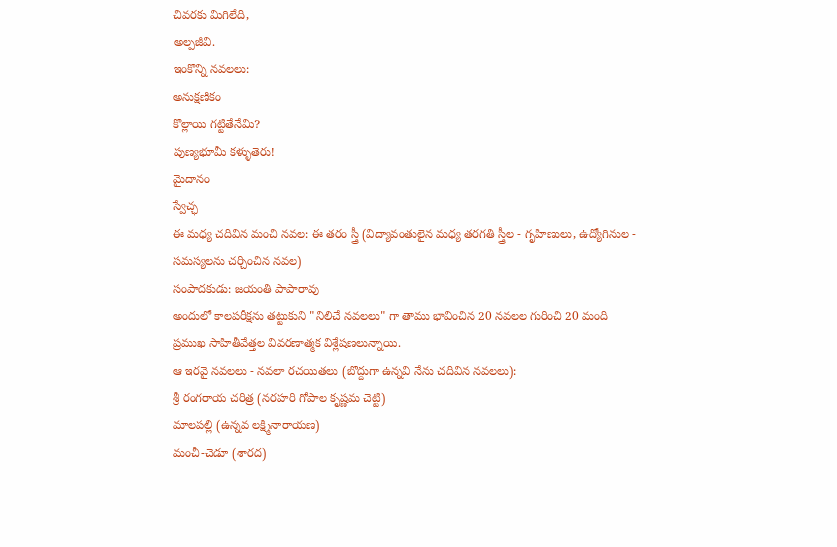చివరకు మిగిలేది,
అల్పజీవి.
ఇంకొన్ని నవలలు:
అనుక్షణికం
కొల్లాయి గట్టితేనేమి?
పుణ్యభూమీ కళ్ళుతెరు!
మైదానం
స్వేచ్ఛ
ఈ మధ్య చదివిన మంచి నవల: ఈ తరం స్త్రీ (విద్యావంతులైన మధ్య తరగతి స్త్రీల - గృహిణులు, ఉద్యోగినుల - సమస్యలను చర్చించిన నవల)
సంపాదకుడు: జయంతి పాపారావు
అందులో కాలపరీక్షను తట్టుకుని "నిలిచే నవలలు" గా తాము భావించిన 20 నవలల గురించి 20 మంది ప్రముఖ సాహితీవేత్తల వివరణాత్మక విశ్లేషణలున్నాయి.
ఆ ఇరవై నవలలు - నవలా రచయితలు (బొద్దుగా ఉన్నవి నేను చదివిన నవలలు):
శ్రీ రంగరాయ చరిత్ర (నరహరి గోపాల కృష్ణమ చెట్టి)
మాలపల్లి (ఉన్నవ లక్ష్మినారాయణ)
మంచీ-చెడూ (శారద)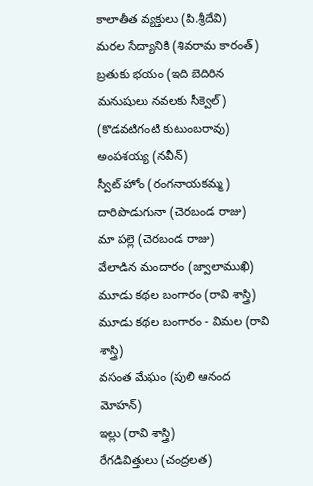కాలాతీత వ్యక్తులు (పి.శ్రీదేవి)
మరల సేద్యానికి (శివరామ కారంత్)
బ్రతుకు భయం (ఇది బెదిరిన మనుషులు నవలకు సీక్వెల్) (కొడవటిగంటి కుటుంబరావు)
అంపశయ్య (నవీన్)
స్వీట్ హోం (రంగనాయకమ్మ)
దారిపొడుగునా (చెరబండ రాజు)
మా పల్లె (చెరబండ రాజు)
వేలాడిన మందారం (జ్వాలాముఖి)
మూడు కథల బంగారం (రావి శాస్త్రి)
మూడు కథల బంగారం - విమల (రావి శాస్త్రి)
వసంత మేఘం (పులి ఆనంద మోహన్)
ఇల్లు (రావి శాస్త్రి)
రేగడివిత్తులు (చంద్రలత)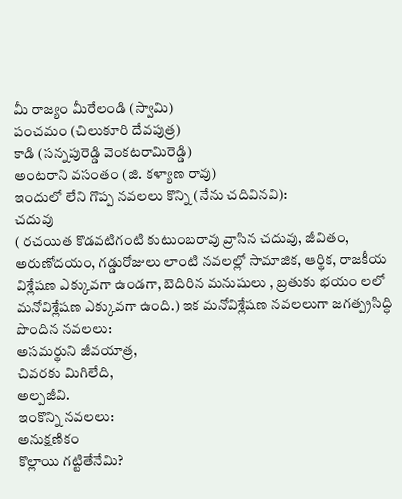మీ రాజ్యం మీరేలండి (స్వామి)
పంచమం (చిలుకూరి దేవపుత్ర)
కాడి (సన్నపురెడ్డి వెంకటరామిరెడ్డి)
అంటరాని వసంతం (జి. కళ్యాణ రావు)
ఇందులో లేని గొప్ప నవలలు కొన్ని (నేను చదివినవి):
చదువు
( రచయిత కొడవటిగంటి కుటుంబరావు వ్రాసిన చదువు, జీవితం, అరుణోదయం, గడ్డురోజులు లాంటి నవలల్లో సామాజిక, ఆర్థిక, రాజకీయ విశ్లేషణ ఎక్కువగా ఉండగా, బెదిరిన మనుషులు , బ్రతుకు భయం లలో మనోవిశ్లేషణ ఎక్కువగా ఉంది.) ఇక మనోవిశ్లేషణ నవలలుగా జగత్ప్రసిద్ధి పొందిన నవలలు:
అసమర్థుని జీవయాత్ర,
చివరకు మిగిలేది,
అల్పజీవి.
ఇంకొన్ని నవలలు:
అనుక్షణికం
కొల్లాయి గట్టితేనేమి?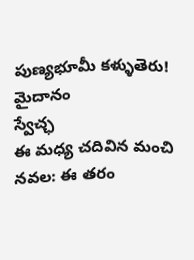పుణ్యభూమీ కళ్ళుతెరు!
మైదానం
స్వేచ్ఛ
ఈ మధ్య చదివిన మంచి నవల: ఈ తరం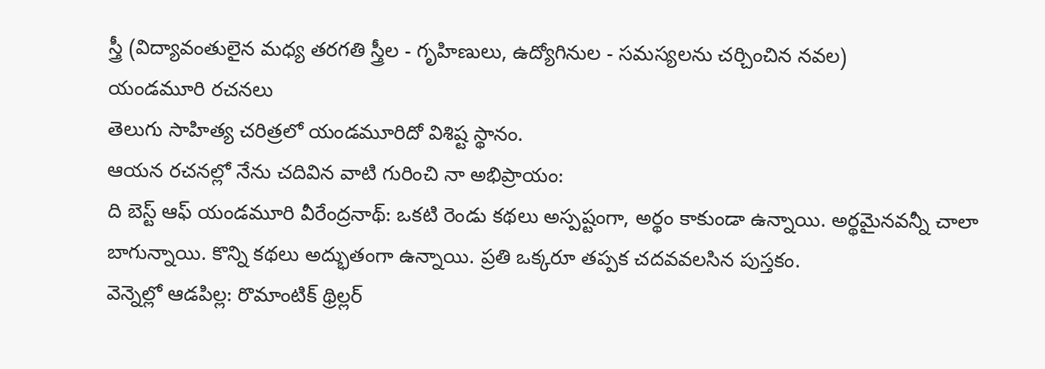స్త్రీ (విద్యావంతులైన మధ్య తరగతి స్త్రీల - గృహిణులు, ఉద్యోగినుల - సమస్యలను చర్చించిన నవల)
యండమూరి రచనలు
తెలుగు సాహిత్య చరిత్రలో యండమూరిదో విశిష్ట స్థానం.
ఆయన రచనల్లో నేను చదివిన వాటి గురించి నా అభిప్రాయం:
ది బెస్ట్ ఆఫ్ యండమూరి వీరేంద్రనాథ్: ఒకటి రెండు కథలు అస్పష్టంగా, అర్థం కాకుండా ఉన్నాయి. అర్థమైనవన్నీ చాలా బాగున్నాయి. కొన్ని కథలు అద్భుతంగా ఉన్నాయి. ప్రతి ఒక్కరూ తప్పక చదవవలసిన పుస్తకం.
వెన్నెల్లో ఆడపిల్ల: రొమాంటిక్ థ్రిల్లర్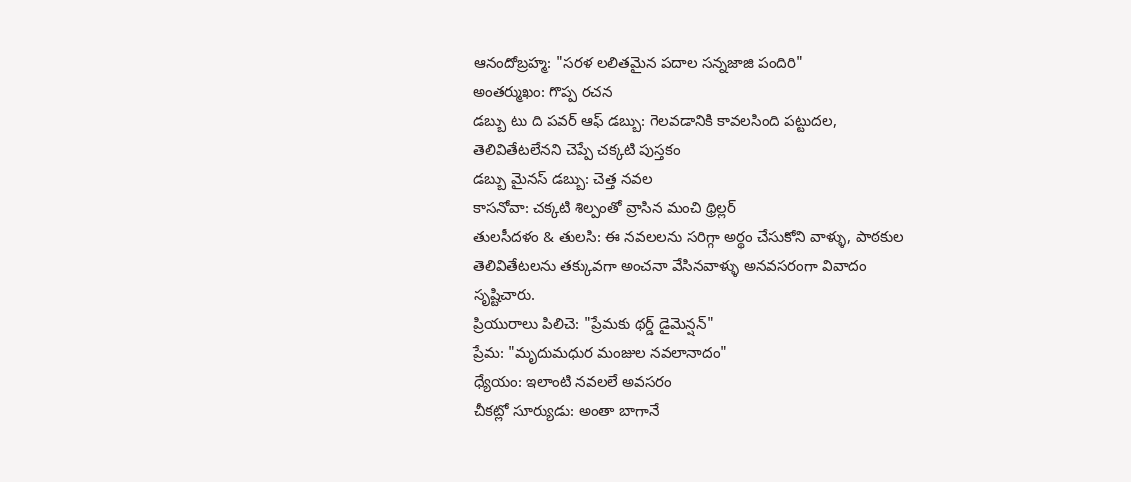ఆనందోబ్రహ్మ: "సరళ లలితమైన పదాల సన్నజాజి పందిరి"
అంతర్ముఖం: గొప్ప రచన
డబ్బు టు ది పవర్ ఆఫ్ డబ్బు: గెలవడానికి కావలసింది పట్టుదల, తెలివితేటలేనని చెప్పే చక్కటి పుస్తకం
డబ్బు మైనస్ డబ్బు: చెత్త నవల
కాసనోవా: చక్కటి శిల్పంతో వ్రాసిన మంచి థ్రిల్లర్
తులసీదళం & తులసి: ఈ నవలలను సరిగ్గా అర్థం చేసుకోని వాళ్ళు, పాఠకుల తెలివితేటలను తక్కువగా అంచనా వేసినవాళ్ళు అనవసరంగా వివాదం సృష్టిచారు.
ప్రియురాలు పిలిచె: "ప్రేమకు థర్డ్ డైమెన్షన్"
ప్రేమ: "మృదుమధుర మంజుల నవలానాదం"
ధ్యేయం: ఇలాంటి నవలలే అవసరం
చీకట్లో సూర్యుడు: అంతా బాగానే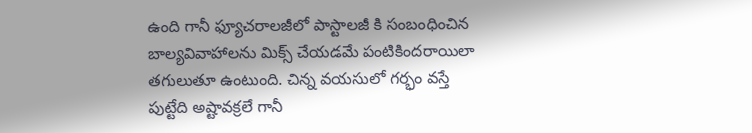ఉంది గానీ ఫ్యూచరాలజీలో పాస్టాలజీ కి సంబంధించిన బాల్యవివాహాలను మిక్స్ చేయడమే పంటికిందరాయిలా తగులుతూ ఉంటుంది. చిన్న వయసులో గర్భం వస్తే పుట్టేది అష్టావక్రలే గానీ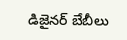డిజైనర్ బేబీలు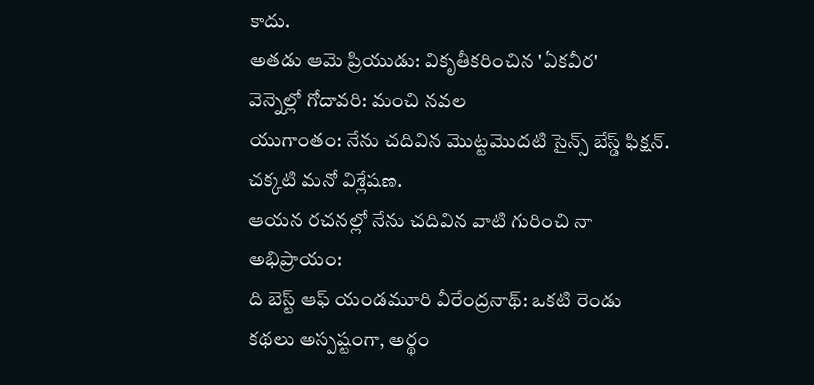కాదు.
అతడు ఆమె ప్రియుడు: వికృతీకరించిన 'ఏకవీర'
వెన్నెల్లో గోదావరి: మంచి నవల
యుగాంతం: నేను చదివిన మొట్టమొదటి సైన్స్ బేస్డ్ ఫిక్షన్. చక్కటి మనో విశ్లేషణ.
ఆయన రచనల్లో నేను చదివిన వాటి గురించి నా అభిప్రాయం:
ది బెస్ట్ ఆఫ్ యండమూరి వీరేంద్రనాథ్: ఒకటి రెండు కథలు అస్పష్టంగా, అర్థం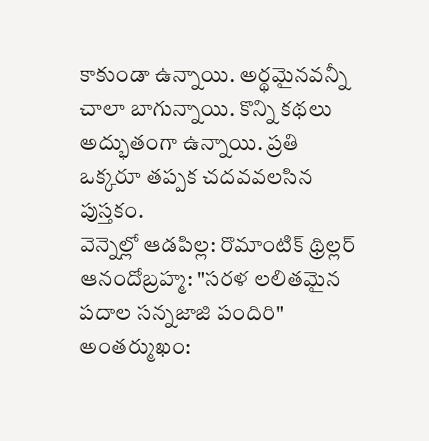కాకుండా ఉన్నాయి. అర్థమైనవన్నీ చాలా బాగున్నాయి. కొన్ని కథలు అద్భుతంగా ఉన్నాయి. ప్రతి ఒక్కరూ తప్పక చదవవలసిన పుస్తకం.
వెన్నెల్లో ఆడపిల్ల: రొమాంటిక్ థ్రిల్లర్
ఆనందోబ్రహ్మ: "సరళ లలితమైన పదాల సన్నజాజి పందిరి"
అంతర్ముఖం: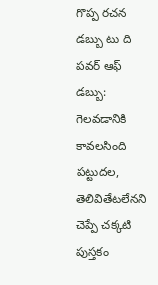గొప్ప రచన
డబ్బు టు ది పవర్ ఆఫ్ డబ్బు: గెలవడానికి కావలసింది పట్టుదల, తెలివితేటలేనని చెప్పే చక్కటి పుస్తకం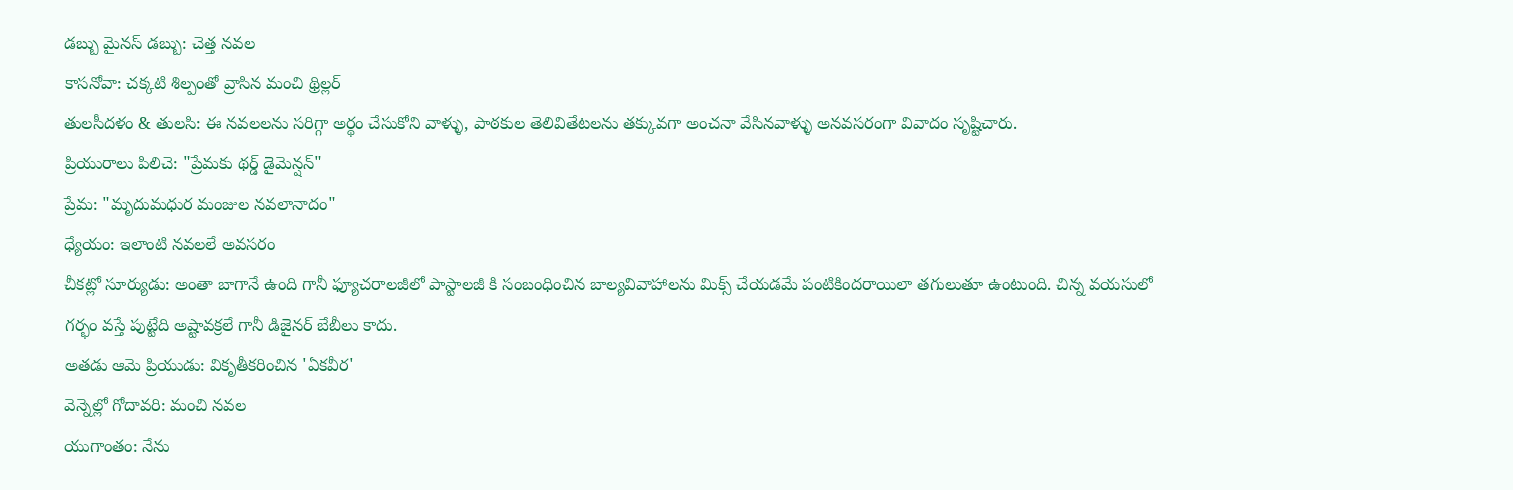డబ్బు మైనస్ డబ్బు: చెత్త నవల
కాసనోవా: చక్కటి శిల్పంతో వ్రాసిన మంచి థ్రిల్లర్
తులసీదళం & తులసి: ఈ నవలలను సరిగ్గా అర్థం చేసుకోని వాళ్ళు, పాఠకుల తెలివితేటలను తక్కువగా అంచనా వేసినవాళ్ళు అనవసరంగా వివాదం సృష్టిచారు.
ప్రియురాలు పిలిచె: "ప్రేమకు థర్డ్ డైమెన్షన్"
ప్రేమ: "మృదుమధుర మంజుల నవలానాదం"
ధ్యేయం: ఇలాంటి నవలలే అవసరం
చీకట్లో సూర్యుడు: అంతా బాగానే ఉంది గానీ ఫ్యూచరాలజీలో పాస్టాలజీ కి సంబంధించిన బాల్యవివాహాలను మిక్స్ చేయడమే పంటికిందరాయిలా తగులుతూ ఉంటుంది. చిన్న వయసులో గర్భం వస్తే పుట్టేది అష్టావక్రలే గానీ డిజైనర్ బేబీలు కాదు.
అతడు ఆమె ప్రియుడు: వికృతీకరించిన 'ఏకవీర'
వెన్నెల్లో గోదావరి: మంచి నవల
యుగాంతం: నేను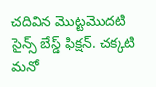చదివిన మొట్టమొదటి సైన్స్ బేస్డ్ ఫిక్షన్. చక్కటి మనో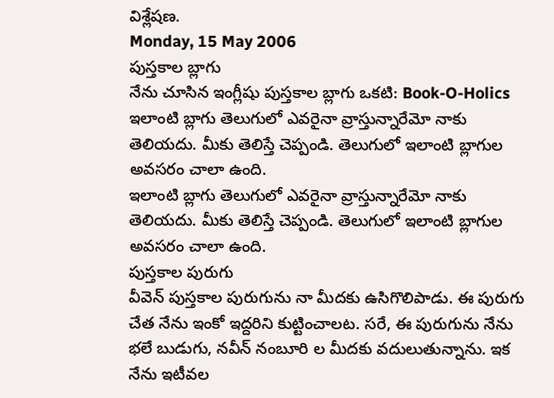విశ్లేషణ.
Monday, 15 May 2006
పుస్తకాల బ్లాగు
నేను చూసిన ఇంగ్లీషు పుస్తకాల బ్లాగు ఒకటి: Book-O-Holics
ఇలాంటి బ్లాగు తెలుగులో ఎవరైనా వ్రాస్తున్నారేమో నాకు తెలియదు. మీకు తెలిస్తే చెప్పండి. తెలుగులో ఇలాంటి బ్లాగుల అవసరం చాలా ఉంది.
ఇలాంటి బ్లాగు తెలుగులో ఎవరైనా వ్రాస్తున్నారేమో నాకు తెలియదు. మీకు తెలిస్తే చెప్పండి. తెలుగులో ఇలాంటి బ్లాగుల అవసరం చాలా ఉంది.
పుస్తకాల పురుగు
వీవెన్ పుస్తకాల పురుగును నా మీదకు ఉసిగొలిపాడు. ఈ పురుగు చేత నేను ఇంకో ఇద్దరిని కుట్టించాలట. సరే, ఈ పురుగును నేను భలే బుడుగు, నవీన్ నంబూరి ల మీదకు వదులుతున్నాను. ఇక నేను ఇటీవల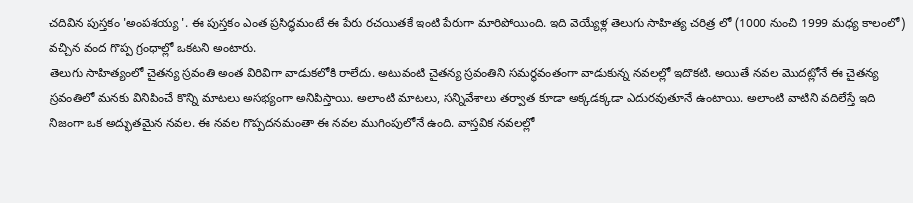చదివిన పుస్తకం 'అంపశయ్య '. ఈ పుస్తకం ఎంత ప్రసిద్ధమంటే ఈ పేరు రచయితకే ఇంటి పేరుగా మారిపోయింది. ఇది వెయ్యేళ్ల తెలుగు సాహిత్య చరిత్ర లో (1000 నుంచి 1999 మధ్య కాలంలో) వచ్చిన వంద గొప్ప గ్రంధాల్లో ఒకటని అంటారు.
తెలుగు సాహిత్యంలో చైతన్య స్రవంతి అంత విరివిగా వాడుకలోకి రాలేదు. అటువంటి చైతన్య స్రవంతిని సమర్థవంతంగా వాడుకున్న నవలల్లో ఇదొకటి. అయితే నవల మొదట్లోనే ఈ చైతన్య స్రవంతిలో మనకు వినిపించే కొన్ని మాటలు అసభ్యంగా అనిపిస్తాయి. అలాంటి మాటలు, సన్నివేశాలు తర్వాత కూడా అక్కడక్కడా ఎదురవుతూనే ఉంటాయి. అలాంటి వాటిని వదిలేస్తే ఇది నిజంగా ఒక అద్భుతమైన నవల. ఈ నవల గొప్పదనమంతా ఈ నవల ముగింపులోనే ఉంది. వాస్తవిక నవలల్లో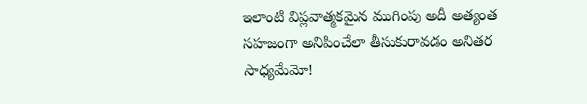ఇలాంటి విప్లవాత్మకమైన ముగింపు అదీ అత్యంత సహజంగా అనిపించేలా తీసుకురావడం అనితర సాధ్యమేమో!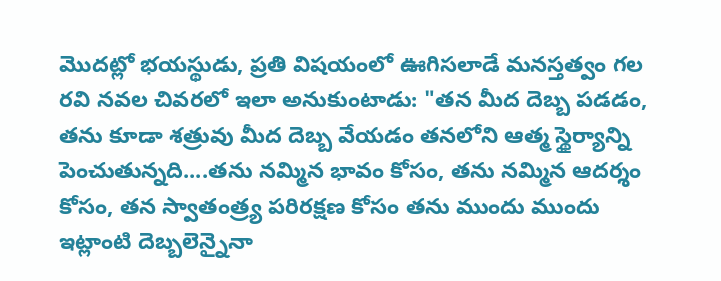మొదట్లో భయస్థుడు, ప్రతి విషయంలో ఊగిసలాడే మనస్తత్వం గల రవి నవల చివరలో ఇలా అనుకుంటాడు: "తన మీద దెబ్బ పడడం, తను కూడా శత్రువు మీద దెబ్బ వేయడం తనలోని ఆత్మ స్థైర్యాన్ని పెంచుతున్నది....తను నమ్మిన భావం కోసం, తను నమ్మిన ఆదర్శం కోసం, తన స్వాతంత్ర్య పరిరక్షణ కోసం తను ముందు ముందు ఇట్లాంటి దెబ్బలెన్నైనా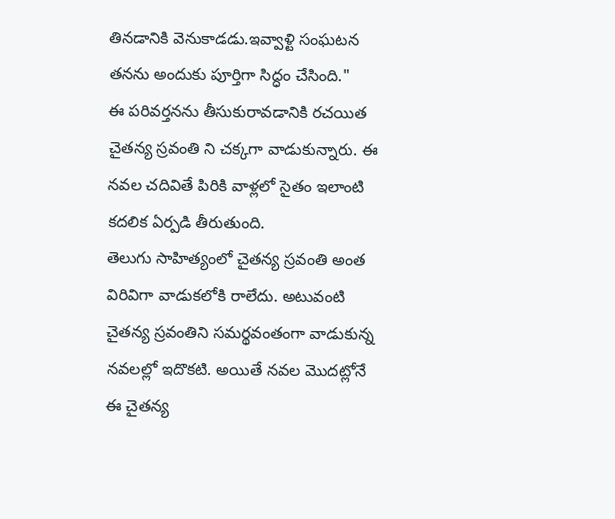తినడానికి వెనుకాడడు.ఇవ్వాళ్టి సంఘటన తనను అందుకు పూర్తిగా సిద్ధం చేసింది."
ఈ పరివర్తనను తీసుకురావడానికి రచయిత చైతన్య స్రవంతి ని చక్కగా వాడుకున్నారు. ఈ నవల చదివితే పిరికి వాళ్లలో సైతం ఇలాంటి కదలిక ఏర్పడి తీరుతుంది.
తెలుగు సాహిత్యంలో చైతన్య స్రవంతి అంత విరివిగా వాడుకలోకి రాలేదు. అటువంటి చైతన్య స్రవంతిని సమర్థవంతంగా వాడుకున్న నవలల్లో ఇదొకటి. అయితే నవల మొదట్లోనే ఈ చైతన్య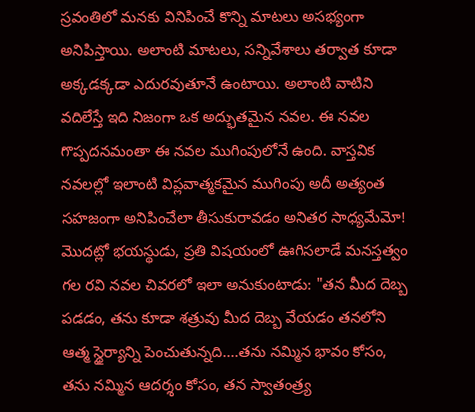స్రవంతిలో మనకు వినిపించే కొన్ని మాటలు అసభ్యంగా అనిపిస్తాయి. అలాంటి మాటలు, సన్నివేశాలు తర్వాత కూడా అక్కడక్కడా ఎదురవుతూనే ఉంటాయి. అలాంటి వాటిని వదిలేస్తే ఇది నిజంగా ఒక అద్భుతమైన నవల. ఈ నవల గొప్పదనమంతా ఈ నవల ముగింపులోనే ఉంది. వాస్తవిక నవలల్లో ఇలాంటి విప్లవాత్మకమైన ముగింపు అదీ అత్యంత సహజంగా అనిపించేలా తీసుకురావడం అనితర సాధ్యమేమో!
మొదట్లో భయస్థుడు, ప్రతి విషయంలో ఊగిసలాడే మనస్తత్వం గల రవి నవల చివరలో ఇలా అనుకుంటాడు: "తన మీద దెబ్బ పడడం, తను కూడా శత్రువు మీద దెబ్బ వేయడం తనలోని ఆత్మ స్థైర్యాన్ని పెంచుతున్నది....తను నమ్మిన భావం కోసం, తను నమ్మిన ఆదర్శం కోసం, తన స్వాతంత్ర్య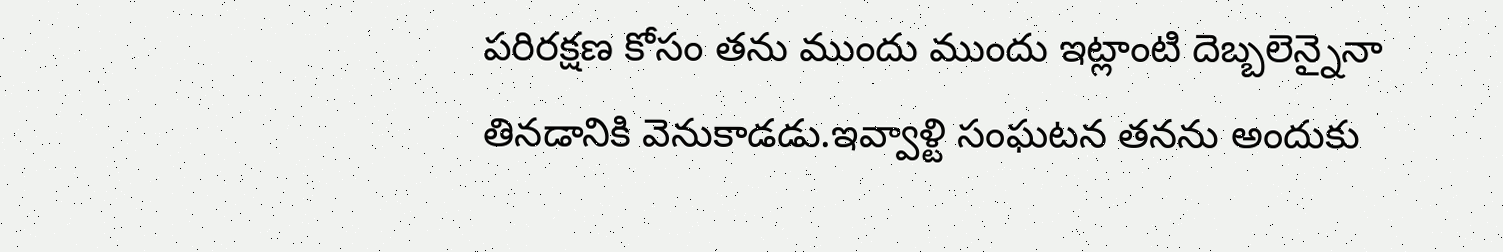పరిరక్షణ కోసం తను ముందు ముందు ఇట్లాంటి దెబ్బలెన్నైనా తినడానికి వెనుకాడడు.ఇవ్వాళ్టి సంఘటన తనను అందుకు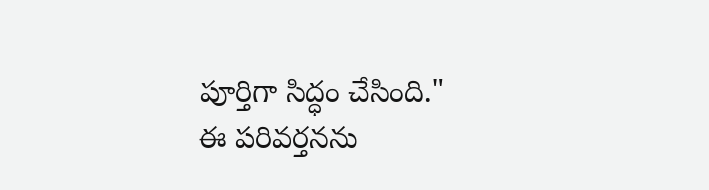పూర్తిగా సిద్ధం చేసింది."
ఈ పరివర్తనను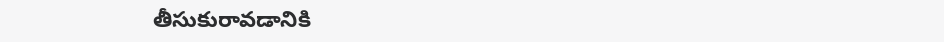తీసుకురావడానికి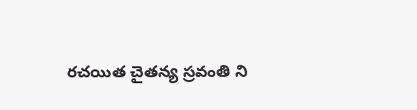రచయిత చైతన్య స్రవంతి ని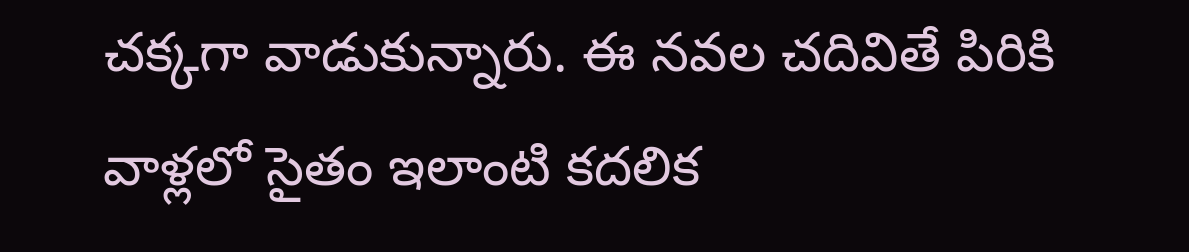చక్కగా వాడుకున్నారు. ఈ నవల చదివితే పిరికి వాళ్లలో సైతం ఇలాంటి కదలిక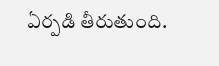ఏర్పడి తీరుతుంది.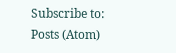Subscribe to:
Posts (Atom)